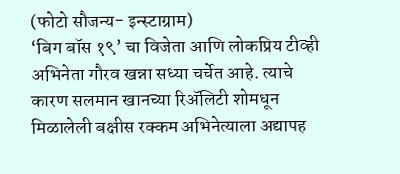(फोटो सौजन्य- इन्स्टाग्राम)
‘बिग बॉस १९’ चा विजेता आणि लोकप्रिय टीव्ही अभिनेता गौरव खन्ना सध्या चर्चेत आहे. त्याचे कारण सलमान खानच्या रिॲलिटी शोमधून मिळालेली बक्षीस रक्कम अभिनेत्याला अद्यापह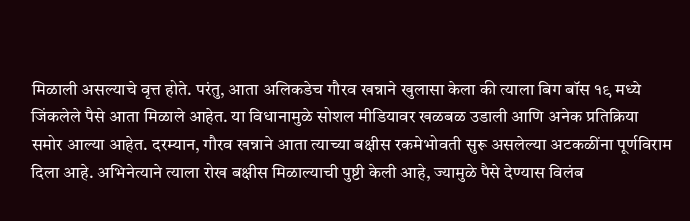मिळाली असल्याचे वृत्त होते. परंतु, आता अलिकडेच गौरव खन्नाने खुलासा केला की त्याला बिग बॉस १९ मध्ये जिंकलेले पैसे आता मिळाले आहेत. या विधानामुळे सोशल मीडियावर खळबळ उडाली आणि अनेक प्रतिक्रिया समोर आल्या आहेत. दरम्यान, गौरव खन्नाने आता त्याच्या बक्षीस रकमेभोवती सुरू असलेल्या अटकळींना पूर्णविराम दिला आहे. अभिनेत्याने त्याला रोख बक्षीस मिळाल्याची पुष्टी केली आहे, ज्यामुळे पैसे देण्यास विलंब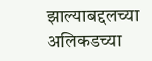झाल्याबद्दलच्या अलिकडच्या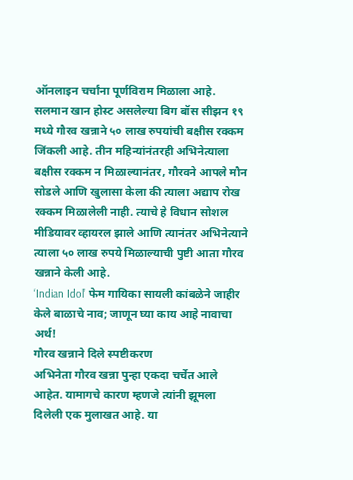ऑनलाइन चर्चांना पूर्णविराम मिळाला आहे.
सलमान खान होस्ट असलेल्या बिग बॉस सीझन १९ मध्ये गौरव खन्नाने ५० लाख रुपयांची बक्षीस रक्कम जिंकली आहे. तीन महिन्यांनंतरही अभिनेत्याला बक्षीस रक्कम न मिळाल्यानंतर, गौरवने आपले मौन सोडले आणि खुलासा केला की त्याला अद्याप रोख रक्कम मिळालेली नाही. त्याचे हे विधान सोशल मीडियावर व्हायरल झाले आणि त्यानंतर अभिनेत्याने त्याला ५० लाख रुपये मिळाल्याची पुष्टी आता गौरव खन्नाने केली आहे.
‘Indian Idol’ फेम गायिका सायली कांबळेने जाहीर केले बाळाचे नाव; जाणून घ्या काय आहे नावाचा अर्थ!
गौरव खन्नाने दिले स्पष्टीकरण
अभिनेता गौरव खन्ना पुन्हा एकदा चर्चेत आले आहेत. यामागचे कारण म्हणजे त्यांनी झूमला दिलेली एक मुलाखत आहे. या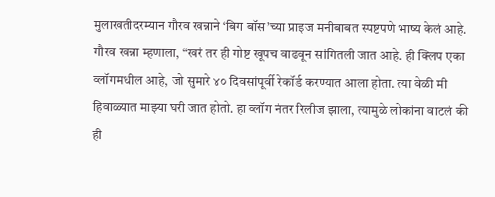मुलाखतीदरम्यान गौरव खन्नाने ‘बिग बॉस’च्या प्राइज मनीबाबत स्पष्टपणे भाष्य केलं आहे. गौरव खन्ना म्हणाला, “खरं तर ही गोष्ट खूपच वाढवून सांगितली जात आहे. ही क्लिप एका व्लॉगमधील आहे, जो सुमारे ४० दिवसांपूर्वी रेकॉर्ड करण्यात आला होता. त्या वेळी मी हिवाळ्यात माझ्या घरी जात होतो. हा व्लॉग नंतर रिलीज झाला, त्यामुळे लोकांना वाटलं की ही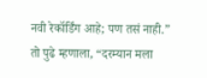नवी रेकॉर्डिंग आहे; पण तसं नाही.”
तो पुढे म्हणाला, “दरम्यान मला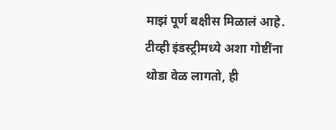माझं पूर्ण बक्षीस मिळालं आहे. टीव्ही इंडस्ट्रीमध्ये अशा गोष्टींना थोडा वेळ लागतो, ही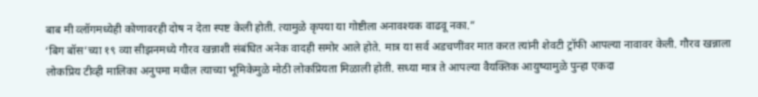बाब मी व्लॉगमध्येही कोणावरही दोष न देता स्पष्ट केली होती. त्यामुळे कृपया या गोष्टीला अनावश्यक वाढवू नका.”
‘बिग बॉस’च्या १९ व्या सीझनमध्ये गौरव खन्नाशी संबंधित अनेक वादही समोर आले होते. मात्र या सर्व अडचणींवर मात करत त्यांनी शेवटी ट्रॉफी आपल्या नावावर केली. गौरव खन्नाला लोकप्रिय टीव्ही मालिका अनुपमा मधील त्याच्या भूमिकेमुळे मोठी लोकप्रियता मिळाली होती. सध्या मात्र ते आपल्या वैयक्तिक आयुष्यामुळे पुन्हा एकदा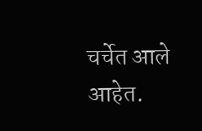चर्चेत आले आहेत.